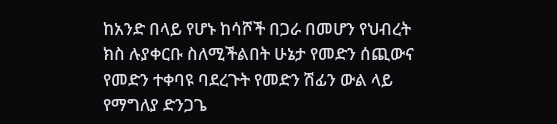ከአንድ በላይ የሆኑ ከሳሾች በጋራ በመሆን የህብረት ክስ ሉያቀርቡ ስለሚችልበት ሁኔታ የመድን ሰጪውና የመድን ተቀባዩ ባደረጉት የመድን ሽፊን ውል ላይ የማግለያ ድንጋጌ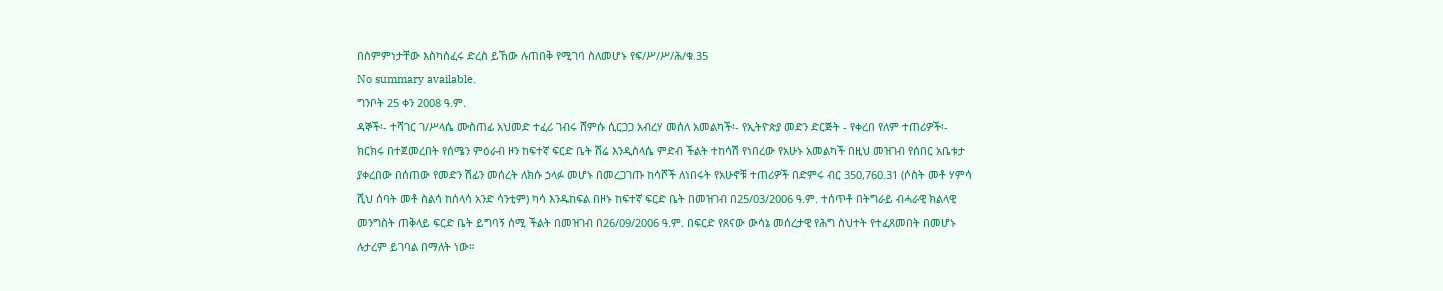በስምምነታቸው እስካሰፈሩ ድረስ ይኸው ሉጠበቅ የሚገባ ስለመሆኑ የፍ/ሥ/ሥ/ሕ/ቁ.35
No summary available.
ግንቦት 25 ቀን 2008 ዓ.ም.
ዳኞች፡- ተሻገር ገ/ሥላሴ ሙስጠፊ አህመድ ተፈሪ ገብሩ ሸምሱ ሲርጋጋ አብረሃ መሰለ አመልካች፡- የኢትዮጵያ መድን ድርጅት - የቀረበ የለም ተጠሪዎች፡-
ክርክሩ በተጀመረበት የሰሜን ምዕራብ ዞን ከፍተኛ ፍርድ ቤት ሽሬ እንዲስላሴ ምድብ ችልት ተከሳሽ የነበረው የአሁኑ አመልካች በዚህ መዝገብ የሰበር አቤቱታ ያቀረበው በሰጠው የመድን ሽፊን መሰረት ለክሱ ኃላፉ መሆኑ በመረጋገጡ ከሳሾች ለነበሩት የአሁኖቹ ተጠሪዎች በድምሩ ብር 350,760.31 (ሶስት መቶ ሃምሳ ሺህ ሰባት መቶ ስልሳ ከሰላሳ አንድ ሳንቲም) ካሳ እንዱከፍል በዞኑ ከፍተኛ ፍርድ ቤት በመዝገብ በ25/03/2006 ዓ.ም. ተሰጥቶ በትግራይ ብሓራዊ ክልላዊ መንግስት ጠቅላይ ፍርድ ቤት ይግባኝ ሰሚ ችልት በመዝገብ በ26/09/2006 ዓ.ም. በፍርድ የጸናው ውሳኔ መሰረታዊ የሕግ ስህተት የተፈጸመበት በመሆኑ ሉታረም ይገባል በማለት ነው።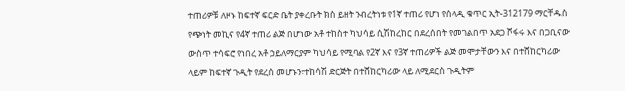ተጠሪዎቹ ለዞኑ ከፍተኛ ፍርድ ቤት ያቀረቡት ክስ ይዘት ንብረትነቱ የ1ኛ ተጠሪ የሆነ የሰላዲ ቁጥር ኢት-312179 ማርቸዱስ የጭነት መኪና የ4ኛ ተጠሪ ልጅ በሆነው አቶ ተከስተ ካህሳይ ሲሽከረከር በደረሰበት የመገልበጥ አደጋ ሾፋሩ እና በጋቢናው ውስጥ ተሳፍሮ የነበረ አቶ ኃይለማርያም ካህሳይ የሚባል የ2ኛ እና የ3ኛ ተጠሪዎች ልጅ መሞታቸውን እና በተሸከርካሪው ላይም ከፍተኛ ጉዲት የደረሰ መሆኑን፣ተከሳሽ ድርጅት በተሸከርካሪው ላይ ለሚደርስ ጉዲትም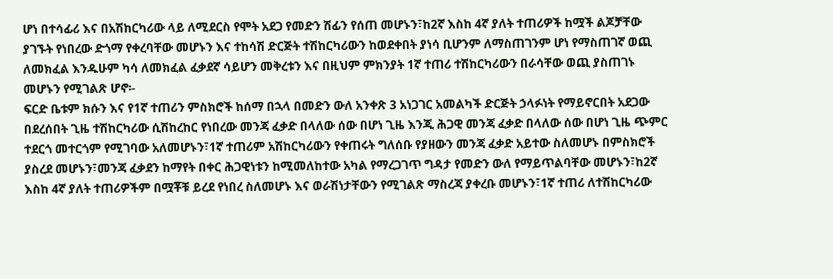ሆነ በተሳፊሪ እና በአሽከርካሪው ላይ ለሚደርስ የሞት አደጋ የመድን ሽፊን የሰጠ መሆኑን፣ከ2ኛ እስከ 4ኛ ያለት ተጠሪዎች ከሟች ልጆቻቸው ያገኙት የነበረው ድጎማ የቀረባቸው መሆኑን እና ተከሳሽ ድርጅት ተሽከርካሪውን ከወደቀበት ያነሳ ቢሆንም ለማስጠገንም ሆነ የማስጠገኛ ወጪ ለመክፈል እንዱሁም ካሳ ለመክፈል ፈቃደኛ ሳይሆን መቅረቱን እና በዚህም ምክንያት 1ኛ ተጠሪ ተሽከርካሪውን በራሳቸው ወጪ ያስጠገኑ መሆኑን የሚገልጽ ሆኖ፡-
ፍርድ ቤቱም ክሱን እና የ1ኛ ተጠሪን ምስክሮች ከሰማ በኋላ በመድን ውለ አንቀጽ 3 አነጋገር አመልካች ድርጅት ኃላፉነት የማይኖርበት አደጋው በደረሰበት ጊዜ ተሽከርካሪው ሲሽከረከር የነበረው መንጃ ፈቃድ በላለው ሰው በሆነ ጊዜ እንጂ ሕጋዊ መንጃ ፈቃድ በላለው ሰው በሆነ ጊዜ ጭምር ተደርጎ መተርጎም የሚገባው አለመሆኑን፣1ኛ ተጠሪም አሽከርካሪውን የቀጠሩት ግለሰቡ የያዘውን መንጃ ፈቃድ አይተው ስለመሆኑ በምስክሮች ያስረደ መሆኑን፣መንጃ ፈቃደን ከማየት በቀር ሕጋዊነቱን ከሚመለከተው አካል የማረጋገጥ ግዳታ የመድን ውለ የማይጥልባቸው መሆኑን፣ከ2ኛ እስከ 4ኛ ያለት ተጠሪዎችም በሟቾቹ ይረደ የነበረ ስለመሆኑ እና ወራሽነታቸውን የሚገልጽ ማስረጃ ያቀረቡ መሆኑን፣1ኛ ተጠሪ ለተሽከርካሪው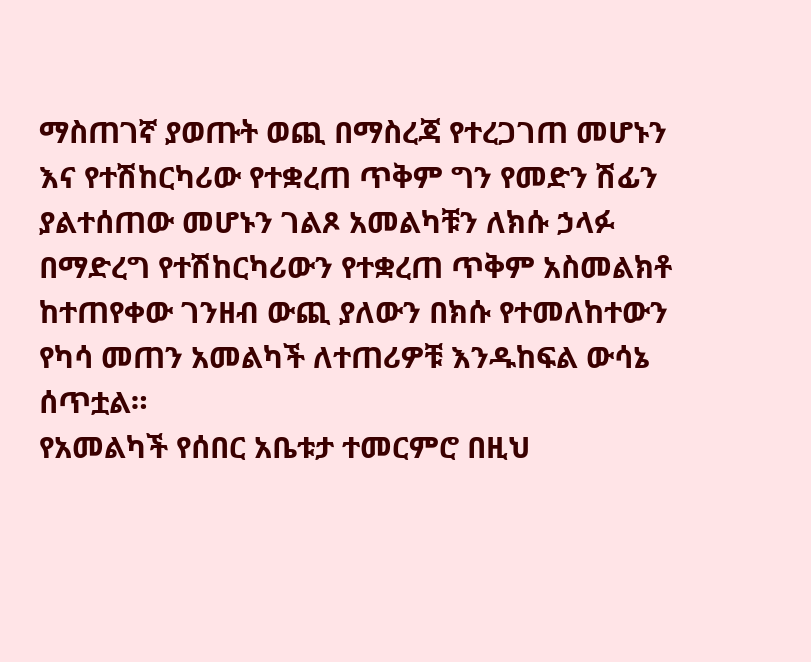ማስጠገኛ ያወጡት ወጪ በማስረጃ የተረጋገጠ መሆኑን እና የተሽከርካሪው የተቋረጠ ጥቅም ግን የመድን ሽፊን ያልተሰጠው መሆኑን ገልጾ አመልካቹን ለክሱ ኃላፉ በማድረግ የተሽከርካሪውን የተቋረጠ ጥቅም አስመልክቶ ከተጠየቀው ገንዘብ ውጪ ያለውን በክሱ የተመለከተውን የካሳ መጠን አመልካች ለተጠሪዎቹ እንዱከፍል ውሳኔ ሰጥቷል።
የአመልካች የሰበር አቤቱታ ተመርምሮ በዚህ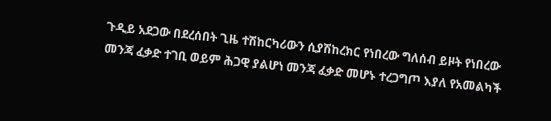ጉዲይ አደጋው በደረሰበት ጊዜ ተሽከርካሪውን ሲያሽከረክር የነበረው ግለሰብ ይዞት የነበረው መንጃ ፈቃድ ተገቢ ወይም ሕጋዊ ያልሆነ መንጃ ፈቃድ መሆኑ ተረጋግጦ እያለ የአመልካች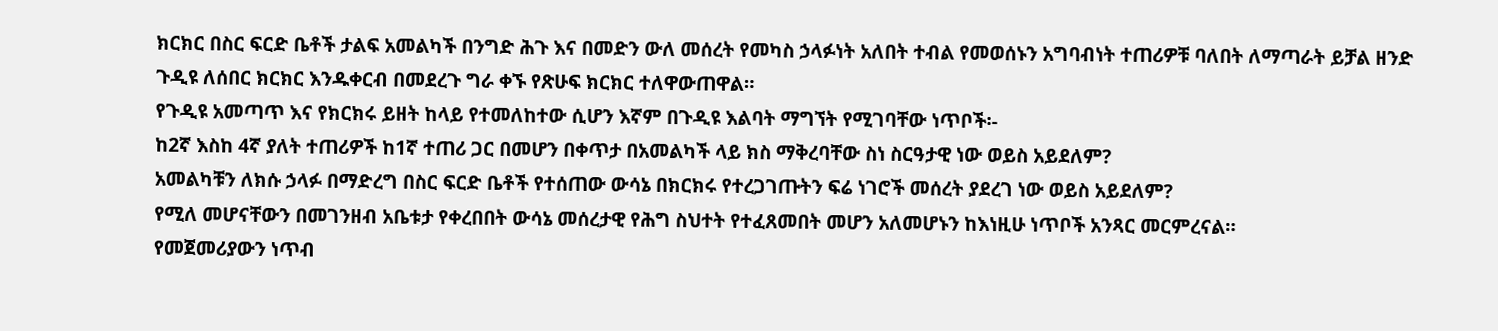ክርክር በስር ፍርድ ቤቶች ታልፍ አመልካች በንግድ ሕጉ እና በመድን ውለ መሰረት የመካስ ኃላፉነት አለበት ተብል የመወሰኑን አግባብነት ተጠሪዎቹ ባለበት ለማጣራት ይቻል ዘንድ ጉዲዩ ለሰበር ክርክር እንዱቀርብ በመደረጉ ግራ ቀኙ የጽሁፍ ክርክር ተለዋውጠዋል።
የጉዲዩ አመጣጥ እና የክርክሩ ይዘት ከላይ የተመለከተው ሲሆን እኛም በጉዲዩ እልባት ማግኘት የሚገባቸው ነጥቦች፡-
ከ2ኛ እስከ 4ኛ ያለት ተጠሪዎች ከ1ኛ ተጠሪ ጋር በመሆን በቀጥታ በአመልካች ላይ ክስ ማቅረባቸው ስነ ስርዓታዊ ነው ወይስ አይደለም?
አመልካቹን ለክሱ ኃላፉ በማድረግ በስር ፍርድ ቤቶች የተሰጠው ውሳኔ በክርክሩ የተረጋገጡትን ፍሬ ነገሮች መሰረት ያደረገ ነው ወይስ አይደለም?
የሚለ መሆናቸውን በመገንዘብ አቤቱታ የቀረበበት ውሳኔ መሰረታዊ የሕግ ስህተት የተፈጸመበት መሆን አለመሆኑን ከእነዚሁ ነጥቦች አንጻር መርምረናል።
የመጀመሪያውን ነጥብ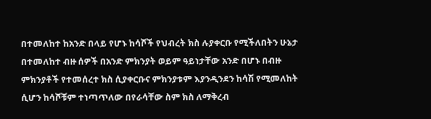በተመለከተ ከአንድ በላይ የሆኑ ከሳሾች የህብረት ክስ ሉያቀርቡ የሚችለበትን ሁኔታ በተመለከተ ብዙ ሰዎች በአንድ ምክንያት ወይም ዓይነታቸው አንድ በሆኑ በብዙ ምክንያቶች የተመሰረተ ክስ ሲያቀርቡና ምክንያቱም እያንዲንደን ከሳሽ የሚመለከት ሲሆን ከሳሾቹም ተነጣጥለው በየራሳቸው ስም ክስ ለማቅረብ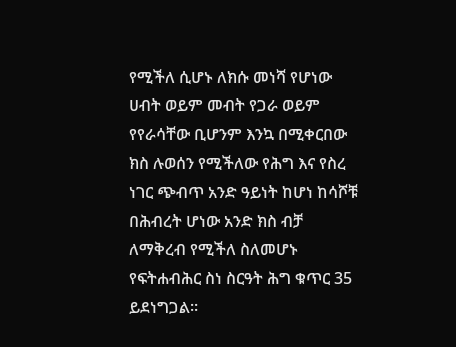የሚችለ ሲሆኑ ለክሱ መነሻ የሆነው ሀብት ወይም መብት የጋራ ወይም የየራሳቸው ቢሆንም እንኳ በሚቀርበው ክስ ሉወሰን የሚችለው የሕግ እና የስረ ነገር ጭብጥ አንድ ዓይነት ከሆነ ከሳሾቹ በሕብረት ሆነው አንድ ክስ ብቻ ለማቅረብ የሚችለ ስለመሆኑ የፍትሐብሕር ስነ ስርዓት ሕግ ቁጥር 35 ይደነግጋል።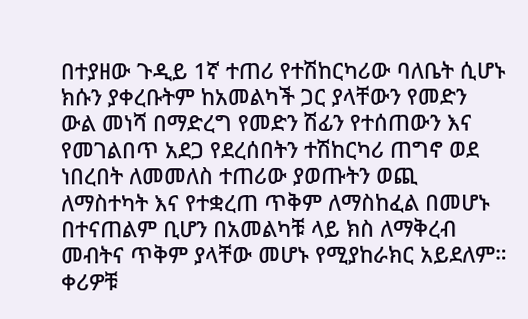በተያዘው ጉዲይ 1ኛ ተጠሪ የተሽከርካሪው ባለቤት ሲሆኑ ክሱን ያቀረቡትም ከአመልካች ጋር ያላቸውን የመድን ውል መነሻ በማድረግ የመድን ሽፊን የተሰጠውን እና የመገልበጥ አደጋ የደረሰበትን ተሽከርካሪ ጠግኖ ወደ ነበረበት ለመመለስ ተጠሪው ያወጡትን ወጪ ለማስተካት እና የተቋረጠ ጥቅም ለማስከፈል በመሆኑ በተናጠልም ቢሆን በአመልካቹ ላይ ክስ ለማቅረብ መብትና ጥቅም ያላቸው መሆኑ የሚያከራክር አይደለም። ቀሪዎቹ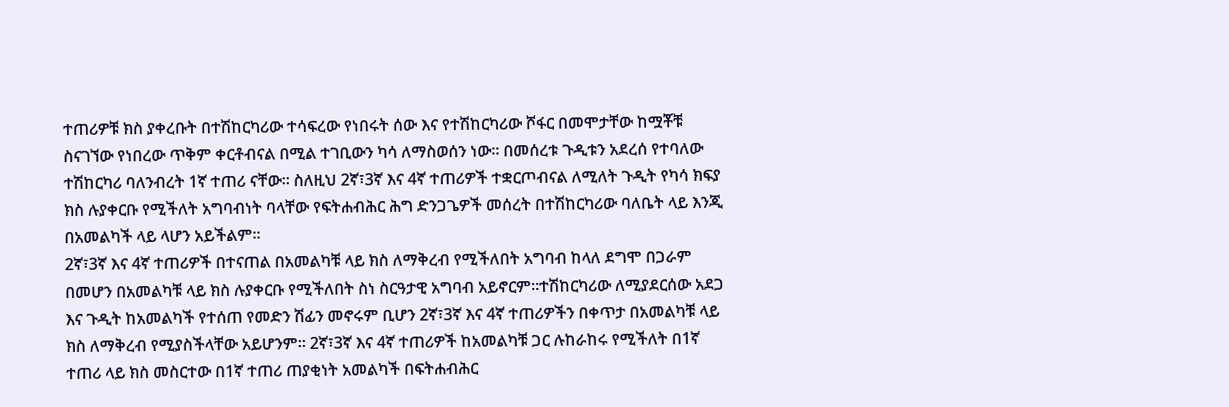ተጠሪዎቹ ክስ ያቀረቡት በተሽከርካሪው ተሳፍረው የነበሩት ሰው እና የተሽከርካሪው ሾፋር በመሞታቸው ከሟቾቹ ስናገኘው የነበረው ጥቅም ቀርቶብናል በሚል ተገቢውን ካሳ ለማስወሰን ነው። በመሰረቱ ጉዲቱን አደረሰ የተባለው ተሽከርካሪ ባለንብረት 1ኛ ተጠሪ ናቸው። ስለዚህ 2ኛ፣3ኛ እና 4ኛ ተጠሪዎች ተቋርጦብናል ለሚለት ጉዲት የካሳ ክፍያ ክስ ሉያቀርቡ የሚችለት አግባብነት ባላቸው የፍትሐብሕር ሕግ ድንጋጌዎች መሰረት በተሽከርካሪው ባለቤት ላይ እንጂ በአመልካች ላይ ላሆን አይችልም።
2ኛ፣3ኛ እና 4ኛ ተጠሪዎች በተናጠል በአመልካቹ ላይ ክስ ለማቅረብ የሚችለበት አግባብ ከላለ ደግሞ በጋራም በመሆን በአመልካቹ ላይ ክስ ሉያቀርቡ የሚችለበት ስነ ስርዓታዊ አግባብ አይኖርም።ተሽከርካሪው ለሚያደርሰው አደጋ እና ጉዲት ከአመልካች የተሰጠ የመድን ሽፊን መኖሩም ቢሆን 2ኛ፣3ኛ እና 4ኛ ተጠሪዎችን በቀጥታ በአመልካቹ ላይ ክስ ለማቅረብ የሚያስችላቸው አይሆንም። 2ኛ፣3ኛ እና 4ኛ ተጠሪዎች ከአመልካቹ ጋር ሉከራከሩ የሚችለት በ1ኛ ተጠሪ ላይ ክስ መስርተው በ1ኛ ተጠሪ ጠያቂነት አመልካች በፍትሐብሕር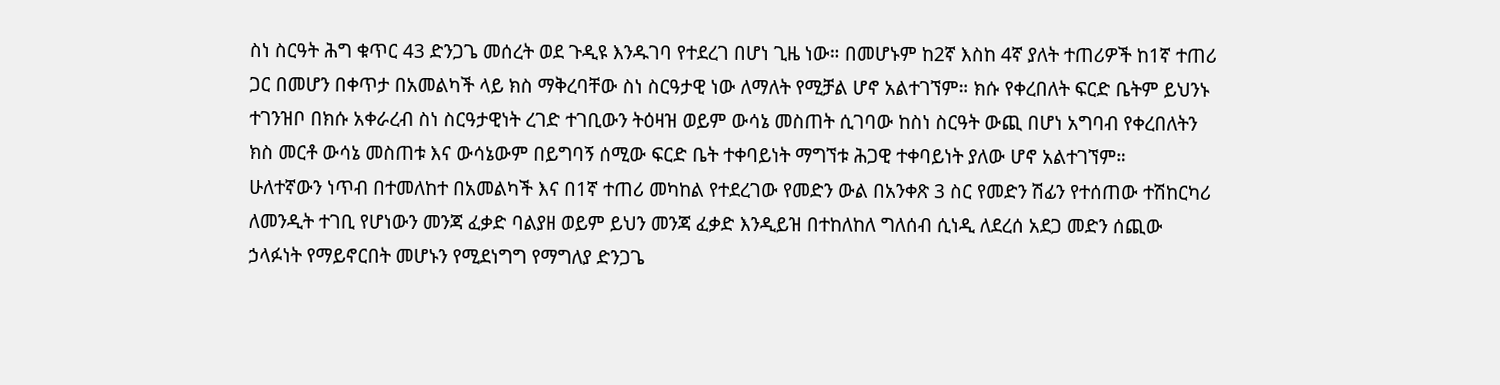ስነ ስርዓት ሕግ ቁጥር 43 ድንጋጌ መሰረት ወደ ጉዲዩ እንዱገባ የተደረገ በሆነ ጊዜ ነው። በመሆኑም ከ2ኛ እስከ 4ኛ ያለት ተጠሪዎች ከ1ኛ ተጠሪ ጋር በመሆን በቀጥታ በአመልካች ላይ ክስ ማቅረባቸው ስነ ስርዓታዊ ነው ለማለት የሚቻል ሆኖ አልተገኘም። ክሱ የቀረበለት ፍርድ ቤትም ይህንኑ ተገንዝቦ በክሱ አቀራረብ ስነ ስርዓታዊነት ረገድ ተገቢውን ትዕዛዝ ወይም ውሳኔ መስጠት ሲገባው ከስነ ስርዓት ውጪ በሆነ አግባብ የቀረበለትን ክስ መርቶ ውሳኔ መስጠቱ እና ውሳኔውም በይግባኝ ሰሚው ፍርድ ቤት ተቀባይነት ማግኘቱ ሕጋዊ ተቀባይነት ያለው ሆኖ አልተገኘም።
ሁለተኛውን ነጥብ በተመለከተ በአመልካች እና በ1ኛ ተጠሪ መካከል የተደረገው የመድን ውል በአንቀጽ 3 ስር የመድን ሽፊን የተሰጠው ተሽከርካሪ ለመንዲት ተገቢ የሆነውን መንጃ ፈቃድ ባልያዘ ወይም ይህን መንጃ ፈቃድ እንዲይዝ በተከለከለ ግለሰብ ሲነዲ ለደረሰ አደጋ መድን ሰጪው ኃላፉነት የማይኖርበት መሆኑን የሚደነግግ የማግለያ ድንጋጌ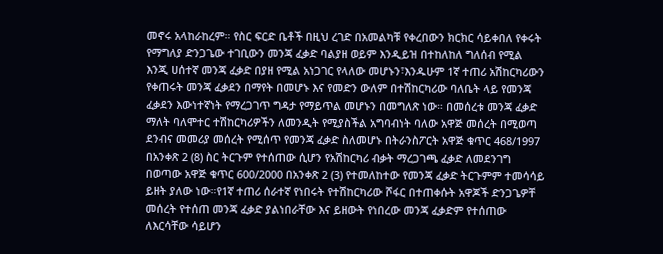መኖሩ አላከራከረም። የስር ፍርድ ቤቶች በዚህ ረገድ በአመልካቹ የቀረበውን ክርክር ሳይቀበለ የቀሩት የማግለያ ድንጋጌው ተገቢውን መንጃ ፈቃድ ባልያዘ ወይም እንዲይዝ በተከለከለ ግለሰብ የሚል እንጂ ሀሰተኛ መንጃ ፈቃድ በያዘ የሚል አነጋገር የላለው መሆኑን፣እንዱሁም 1ኛ ተጠሪ አሽከርካሪውን የቀጠሩት መንጃ ፈቃደን በማየት በመሆኑ እና የመድን ውለም በተሽከርካሪው ባለቤት ላይ የመንጃ ፈቃደን እውነተኛነት የማረጋገጥ ግዳታ የማይጥል መሆኑን በመግለጽ ነው። በመሰረቱ መንጃ ፈቃድ ማለት ባለሞተር ተሽከርካሪዎችን ለመንዲት የሚያስችል አግባብነት ባለው አዋጅ መሰረት በሚወጣ ደንብና መመሪያ መሰረት የሚሰጥ የመንጃ ፈቃድ ስለመሆኑ በትራንስፖርት አዋጅ ቁጥር 468/1997 በአንቀጽ 2 (8) ስር ትርጉም የተሰጠው ሲሆን የአሽከርካሪ ብቃት ማረጋገጫ ፈቃድ ለመደንገግ በወጣው አዋጅ ቁጥር 600/2000 በአንቀጽ 2 (3) የተመለከተው የመንጃ ፈቃድ ትርጉምም ተመሳሳይ ይዘት ያለው ነው።የ1ኛ ተጠሪ ሰራተኛ የነበሩት የተሽከርካሪው ሾፋር በተጠቀሱት አዋጆች ድንጋጌዎቸ መሰረት የተሰጠ መንጃ ፈቃድ ያልነበራቸው እና ይዘውት የነበረው መንጃ ፈቃድም የተሰጠው ለእርሳቸው ሳይሆን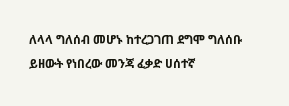ለላላ ግለሰብ መሆኑ ከተረጋገጠ ደግሞ ግለሰቡ ይዘውት የነበረው መንጃ ፈቃድ ሀሰተኛ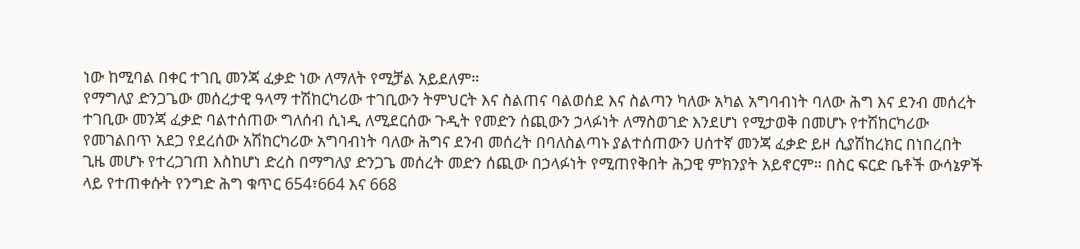ነው ከሚባል በቀር ተገቢ መንጃ ፈቃድ ነው ለማለት የሚቻል አይደለም።
የማግለያ ድንጋጌው መሰረታዊ ዓላማ ተሽከርካሪው ተገቢውን ትምህርት እና ስልጠና ባልወሰደ እና ስልጣን ካለው አካል አግባብነት ባለው ሕግ እና ደንብ መሰረት ተገቢው መንጃ ፈቃድ ባልተሰጠው ግለሰብ ሲነዲ ለሚደርሰው ጉዲት የመድን ሰጪውን ኃላፉነት ለማስወገድ እንደሆነ የሚታወቅ በመሆኑ የተሽከርካሪው የመገልበጥ አደጋ የደረሰው አሽከርካሪው አግባብነት ባለው ሕግና ደንብ መሰረት በባለስልጣኑ ያልተሰጠውን ሀሰተኛ መንጃ ፈቃድ ይዞ ሲያሽከረክር በነበረበት ጊዜ መሆኑ የተረጋገጠ እስከሆነ ድረስ በማግለያ ድንጋጌ መሰረት መድን ሰጪው በኃላፉነት የሚጠየቅበት ሕጋዊ ምክንያት አይኖርም። በስር ፍርድ ቤቶች ውሳኔዎች ላይ የተጠቀሱት የንግድ ሕግ ቁጥር 654፣664 እና 668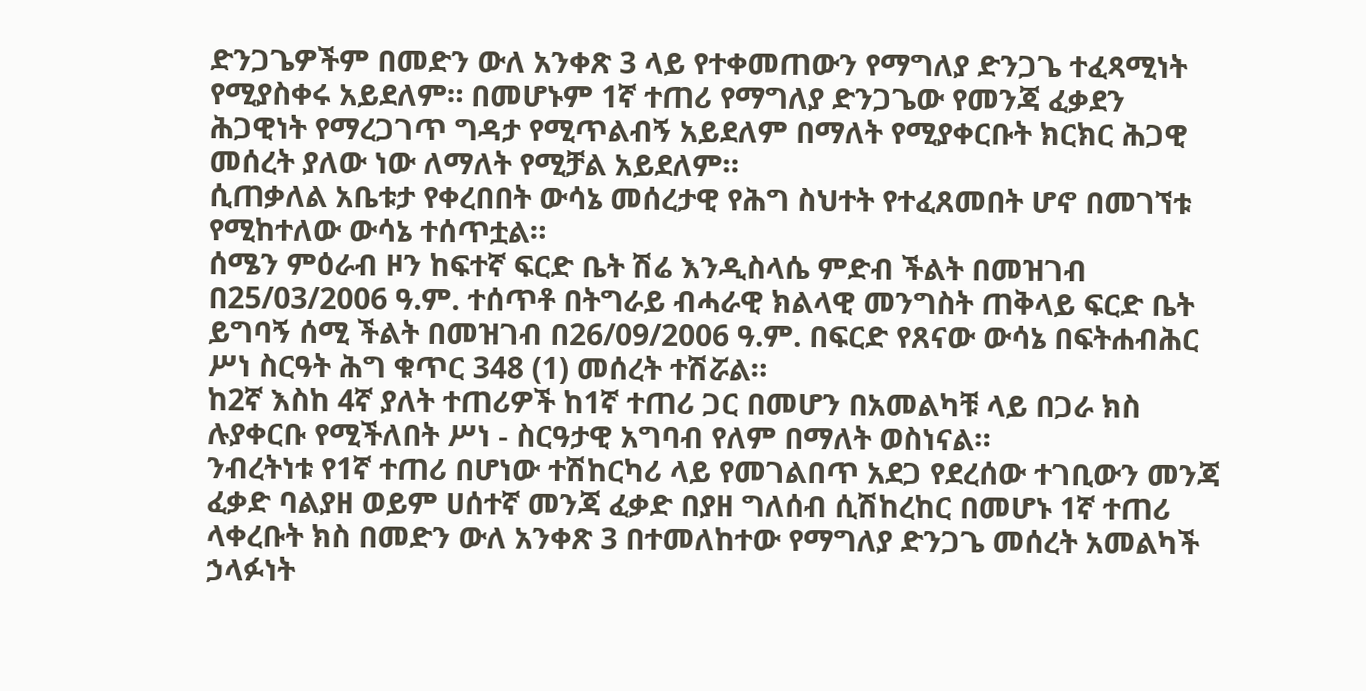ድንጋጌዎችም በመድን ውለ አንቀጽ 3 ላይ የተቀመጠውን የማግለያ ድንጋጌ ተፈጻሚነት የሚያስቀሩ አይደለም። በመሆኑም 1ኛ ተጠሪ የማግለያ ድንጋጌው የመንጃ ፈቃደን ሕጋዊነት የማረጋገጥ ግዳታ የሚጥልብኝ አይደለም በማለት የሚያቀርቡት ክርክር ሕጋዊ መሰረት ያለው ነው ለማለት የሚቻል አይደለም።
ሲጠቃለል አቤቱታ የቀረበበት ውሳኔ መሰረታዊ የሕግ ስህተት የተፈጸመበት ሆኖ በመገኘቱ የሚከተለው ውሳኔ ተሰጥቷል።
ሰሜን ምዕራብ ዞን ከፍተኛ ፍርድ ቤት ሽሬ እንዲስላሴ ምድብ ችልት በመዝገብ በ25/03/2006 ዓ.ም. ተሰጥቶ በትግራይ ብሓራዊ ክልላዊ መንግስት ጠቅላይ ፍርድ ቤት ይግባኝ ሰሚ ችልት በመዝገብ በ26/09/2006 ዓ.ም. በፍርድ የጸናው ውሳኔ በፍትሐብሕር ሥነ ስርዓት ሕግ ቁጥር 348 (1) መሰረት ተሽሯል።
ከ2ኛ እስከ 4ኛ ያለት ተጠሪዎች ከ1ኛ ተጠሪ ጋር በመሆን በአመልካቹ ላይ በጋራ ክስ ሉያቀርቡ የሚችለበት ሥነ - ስርዓታዊ አግባብ የለም በማለት ወስነናል።
ንብረትነቱ የ1ኛ ተጠሪ በሆነው ተሽከርካሪ ላይ የመገልበጥ አደጋ የደረሰው ተገቢውን መንጃ ፈቃድ ባልያዘ ወይም ሀሰተኛ መንጃ ፈቃድ በያዘ ግለሰብ ሲሽከረከር በመሆኑ 1ኛ ተጠሪ ላቀረቡት ክስ በመድን ውለ አንቀጽ 3 በተመለከተው የማግለያ ድንጋጌ መሰረት አመልካች ኃላፉነት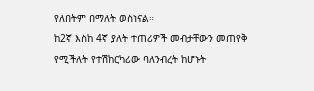የለበትም በማለት ወስነናል።
ከ2ኛ እስከ 4ኛ ያለት ተጠሪዎች መብታቸውን መጠየቅ የሚችለት የተሽከርካሪው ባለንብረት ከሆኑት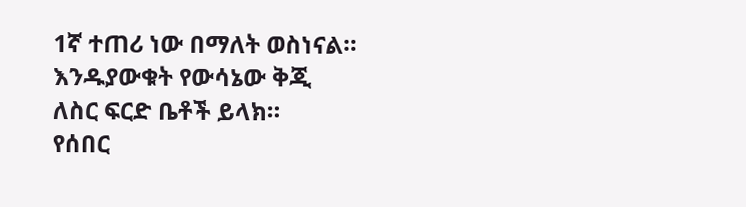1ኛ ተጠሪ ነው በማለት ወስነናል።
እንዱያውቁት የውሳኔው ቅጂ ለስር ፍርድ ቤቶች ይላክ።
የሰበር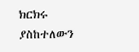ክርክሩ ያስከተለውን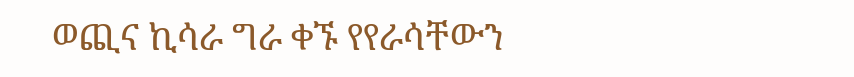ወጪና ኪሳራ ግራ ቀኙ የየራሳቸውን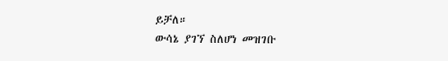ይቻለ።
ውሳኔ ያገኘ ስለሆነ መዝገቡ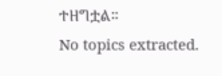ተዘግቷል።
No topics extracted.